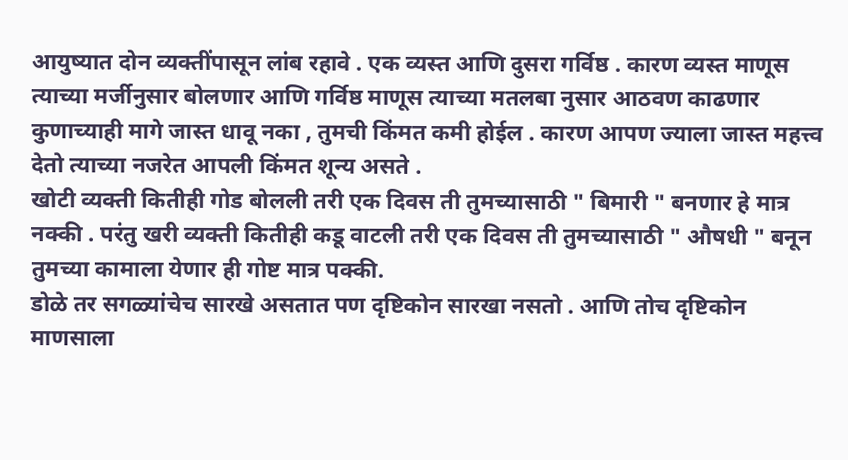आयुष्यात दोन व्यक्तींपासून लांब रहावे . एक व्यस्त आणि दुसरा गर्विष्ठ . कारण व्यस्त माणूस त्याच्या मर्जीनुसार बोलणार आणि गर्विष्ठ माणूस त्याच्या मतलबा नुसार आठवण काढणार
कुणाच्याही मागे जास्त धावू नका , तुमची किंमत कमी होईल . कारण आपण ज्याला जास्त महत्त्व देतो त्याच्या नजरेत आपली किंमत शून्य असते .
खोटी व्यक्ती कितीही गोड बोलली तरी एक दिवस ती तुमच्यासाठी " बिमारी " बनणार हे मात्र नक्की . परंतु खरी व्यक्ती कितीही कडू वाटली तरी एक दिवस ती तुमच्यासाठी " औषधी " बनून तुमच्या कामाला येणार ही गोष्ट मात्र पक्की.
डोळे तर सगळ्यांचेच सारखे असतात पण दृष्टिकोन सारखा नसतो . आणि तोच दृष्टिकोन माणसाला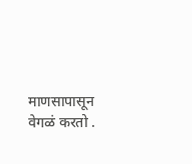माणसापासून वेगळं करतो .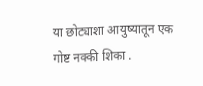या छोट्याशा आयुष्यातून एक गोष्ट नक्की शिका .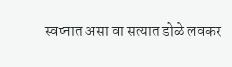स्वप्नात असा वा सत्यात डोळे लवकर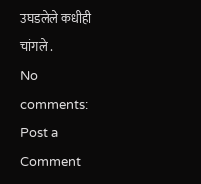उघडलेले कधीही चांगले .
No comments:
Post a Comment